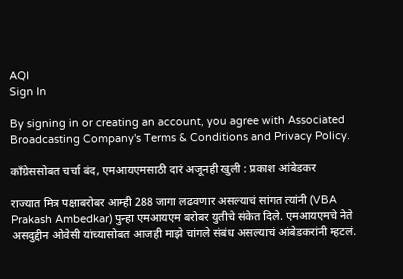AQI
Sign In

By signing in or creating an account, you agree with Associated Broadcasting Company's Terms & Conditions and Privacy Policy.

काँग्रेससोबत चर्चा बंद, एमआयएमसाठी दारं अजूनही खुली : प्रकाश आंबेडकर

राज्यात मित्र पक्षाबरोबर आम्ही 288 जागा लढवणार असल्याचं सांगत त्यांनी (VBA Prakash Ambedkar) पुन्हा एमआयएम बरोबर युतीचे संकेत दिले. एमआयएमचे नेते असदुद्दीन ओवेसी यांच्यासोबत आजही माझे चांगले संबंध असल्याचं आंबेडकरांनी म्हटलं.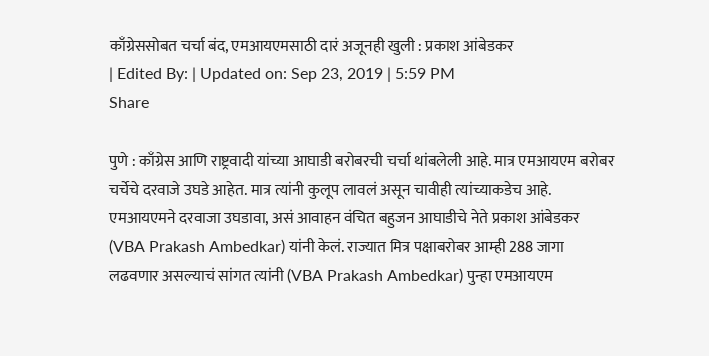काँग्रेससोबत चर्चा बंद, एमआयएमसाठी दारं अजूनही खुली : प्रकाश आंबेडकर
| Edited By: | Updated on: Sep 23, 2019 | 5:59 PM
Share

पुणे : काँग्रेस आणि राष्ट्रवादी यांच्या आघाडी बरोबरची चर्चा थांबलेली आहे. मात्र एमआयएम बरोबर चर्चेचे दरवाजे उघडे आहेत. मात्र त्यांनी कुलूप लावलं असून चावीही त्यांच्याकडेच आहे. एमआयएमने दरवाजा उघडावा, असं आवाहन वंचित बहुजन आघाडीचे नेते प्रकाश आंबेडकर (VBA Prakash Ambedkar) यांनी केलं. राज्यात मित्र पक्षाबरोबर आम्ही 288 जागा लढवणार असल्याचं सांगत त्यांनी (VBA Prakash Ambedkar) पुन्हा एमआयएम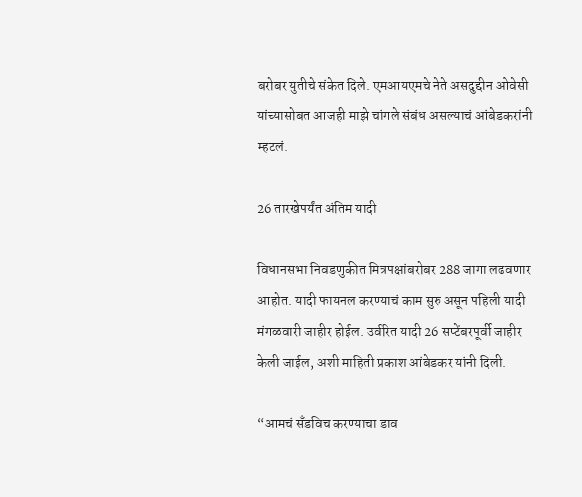बरोबर युतीचे संकेत दिले. एमआयएमचे नेते असदुद्दीन ओवेसी यांच्यासोबत आजही माझे चांगले संबंध असल्याचं आंबेडकरांनी म्हटलं.

26 तारखेपर्यंत अंतिम यादी

विधानसभा निवडणुकीत मित्रपक्षांबरोबर 288 जागा लढवणार आहोत. यादी फायनल करण्याचं काम सुरु असून पहिली यादी मंगळवारी जाहीर होईल. उर्वरित यादी 26 सप्टेंबरपूर्वी जाहीर केली जाईल, अशी माहिती प्रकाश आंबेडकर यांनी दिली.

“आमचं सँडविच करण्याचा डाव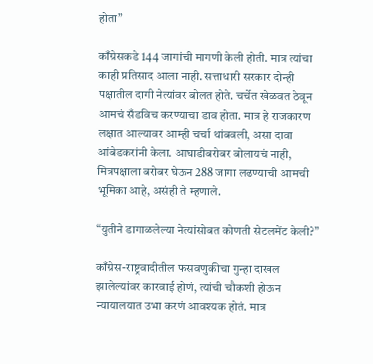होता”

काँग्रेसकडे 144 जागांची मागणी केली होती. मात्र त्यांचा काही प्रतिसाद आला नाही. सत्ताधारी सरकार दोन्ही पक्षातील दागी नेत्यांवर बोलत होते. चर्चेत खेळवत ठेवून आमचं सँडविच करण्याचा डाव होता. मात्र हे राजकारण लक्षात आल्यावर आम्ही चर्चा थांबवली, असा दावा आंबेडकरांनी केला. आघाडीबरोबर बोलायचं नाही, मित्रपक्षाला बरोबर घेऊन 288 जागा लढण्याची आमची भूमिका आहे, असंही ते म्हणाले.

“युतीने डागाळलेल्या नेत्यांसोबत कोणती सेटलमेंट केली?”

काँग्रेस-राष्ट्रवादीतील फसवणुकीचा गुन्हा दाखल झालेल्यांवर कारवाई होणं, त्यांची चौकशी होऊन न्यायालयात उभा करणं आवश्यक होतं. मात्र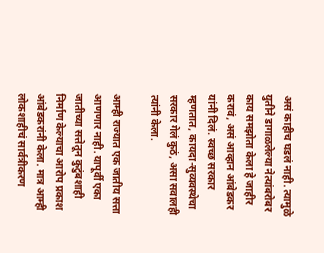असं काहीच घडलं नाही. त्यामुळे युतीने डागाळलेल्या नेत्यांबरोबर काय समझोता केला हे जाहीर करावं, असं आव्हान आंबेडकर यांनी दिलं. स्वच्छ सरकार म्हणतात, कायदा-सुव्यवस्थेचा सरकार गेलं कुठं, असा सवालही त्यांनी केला.

आम्ही राज्यात एक जातीय सत्ता आणणार नाही. यापूर्वी एका जातीच्या सत्तेतून कुटुंबशाही निर्माण केल्याचा आरोप प्रकाश आंबेडकरांनी केला. मात्र आम्ही लोकशाहीचं सार्वत्रीकरण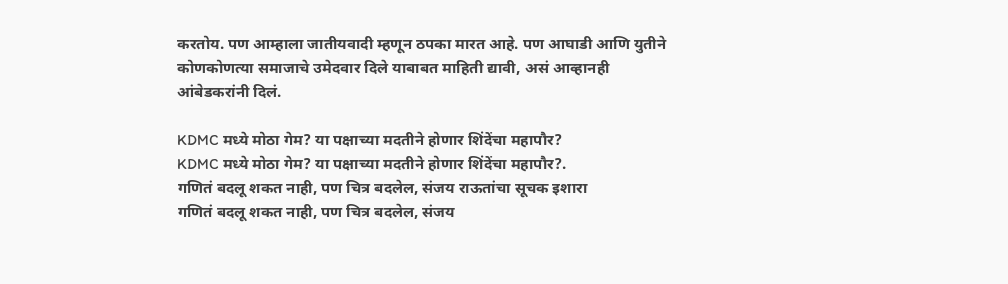करतोय. पण आम्हाला जातीयवादी म्हणून ठपका मारत आहे. पण आघाडी आणि युतीने कोणकोणत्या समाजाचे उमेदवार दिले याबाबत माहिती द्यावी, असं आव्हानही आंबेडकरांनी दिलं.

KDMC मध्ये मोठा गेम? या पक्षाच्या मदतीने होणार शिंदेंचा महापौर?
KDMC मध्ये मोठा गेम? या पक्षाच्या मदतीने होणार शिंदेंचा महापौर?.
गणितं बदलू शकत नाही, पण चित्र बदलेल, संजय राऊतांचा सूचक इशारा
गणितं बदलू शकत नाही, पण चित्र बदलेल, संजय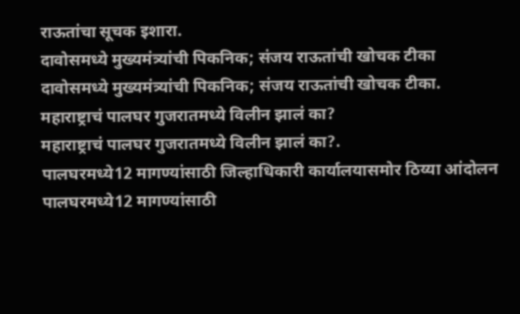राऊतांचा सूचक इशारा.
दावोसमध्ये मुख्यमंत्र्यांची पिकनिक; संजय राऊतांची खोचक टीका
दावोसमध्ये मुख्यमंत्र्यांची पिकनिक; संजय राऊतांची खोचक टीका.
महाराष्ट्राचं पालघर गुजरातमध्ये विलीन झालं का?
महाराष्ट्राचं पालघर गुजरातमध्ये विलीन झालं का?.
पालघरमध्ये12 मागण्यांसाठी जिल्हाधिकारी कार्यालयासमोर ठिय्या आंदोलन
पालघरमध्ये12 मागण्यांसाठी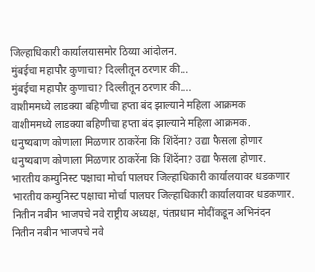जिल्हाधिकारी कार्यालयासमोर ठिय्या आंदोलन.
मुंबईचा महापौर कुणाचा? दिल्लीतून ठरणार की...
मुंबईचा महापौर कुणाचा? दिल्लीतून ठरणार की....
वाशीममध्ये लाडक्या बहिणीचा हप्ता बंद झाल्याने महिला आक्रमक
वाशीममध्ये लाडक्या बहिणीचा हप्ता बंद झाल्याने महिला आक्रमक.
धनुष्यबाण कोणाला मिळणार ठाकरेंना कि शिंदेंना? उद्या फैसला होणार
धनुष्यबाण कोणाला मिळणार ठाकरेंना कि शिंदेंना? उद्या फैसला होणार.
भारतीय कम्युनिस्ट पक्षाचा मोर्चा पालघर जिल्हाधिकारी कार्यालयावर धडकणार
भारतीय कम्युनिस्ट पक्षाचा मोर्चा पालघर जिल्हाधिकारी कार्यालयावर धडकणार.
नितीन नबीन भाजपचे नवे राष्ट्रीय अध्यक्ष, पंतप्रधान मोदींकडून अभिनंदन
नितीन नबीन भाजपचे नवे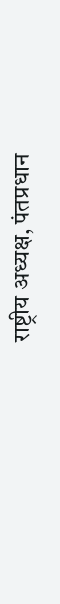राष्ट्रीय अध्यक्ष, पंतप्रधान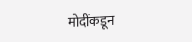मोदींकडून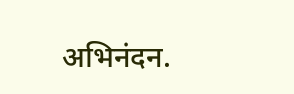अभिनंदन.